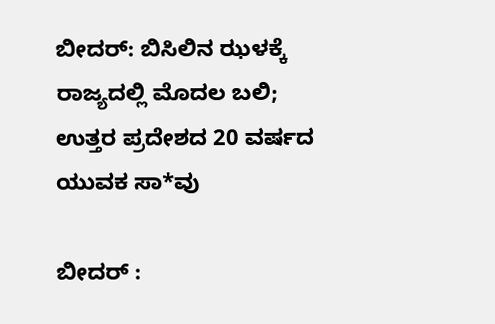ಬೀದರ್: ಬಿಸಿಲಿನ ಝಳಕ್ಕೆ ರಾಜ್ಯದಲ್ಲಿ ಮೊದಲ ಬಲಿ; ಉತ್ತರ ಪ್ರದೇಶದ 20 ವರ್ಷದ ಯುವಕ ಸಾ*ವು

ಬೀದರ್ :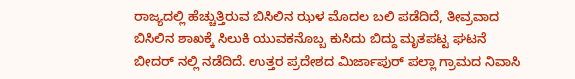ರಾಜ್ಯದಲ್ಲಿ ಹೆಚ್ಚುತ್ತಿರುವ ಬಿಸಿಲಿನ ಝಳ ಮೊದಲ ಬಲಿ ಪಡೆದಿದೆ, ತೀವ್ರವಾದ ಬಿಸಿಲಿನ ಶಾಖಕ್ಕೆ ಸಿಲುಕಿ ಯುವಕನೊಬ್ಬ ಕುಸಿದು ಬಿದ್ದು ಮೃತಪಟ್ಟ ಘಟನೆ ಬೀದರ್ ನಲ್ಲಿ ನಡೆದಿದೆ. ಉತ್ತರ ಪ್ರದೇಶದ ಮಿರ್ಜಾಪುರ್ ಪಲ್ಲಾ ಗ್ರಾಮದ ನಿವಾಸಿ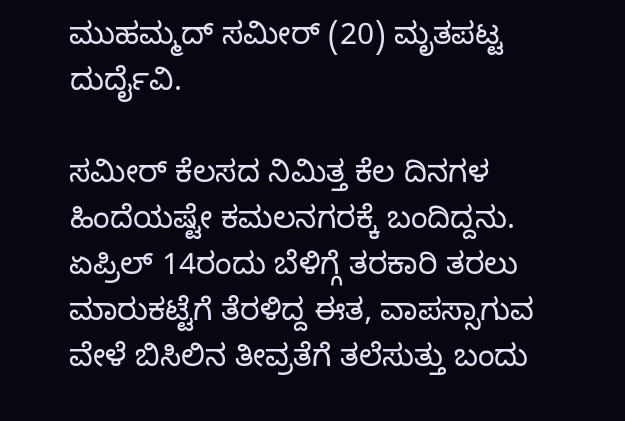ಮುಹಮ್ಮದ್ ಸಮೀರ್ (20) ಮೃತಪಟ್ಟ ದುರ್ದೈವಿ.

ಸಮೀರ್ ಕೆಲಸದ ನಿಮಿತ್ತ ಕೆಲ ದಿನಗಳ ಹಿಂದೆಯಷ್ಟೇ ಕಮಲನಗರಕ್ಕೆ ಬಂದಿದ್ದನು. ಏಪ್ರಿಲ್ 14ರಂದು ಬೆಳಿಗ್ಗೆ ತರಕಾರಿ ತರಲು ಮಾರುಕಟ್ಟೆಗೆ ತೆರಳಿದ್ದ ಈತ, ವಾಪಸ್ಸಾಗುವ ವೇಳೆ ಬಿಸಿಲಿನ ತೀವ್ರತೆಗೆ ತಲೆಸುತ್ತು ಬಂದು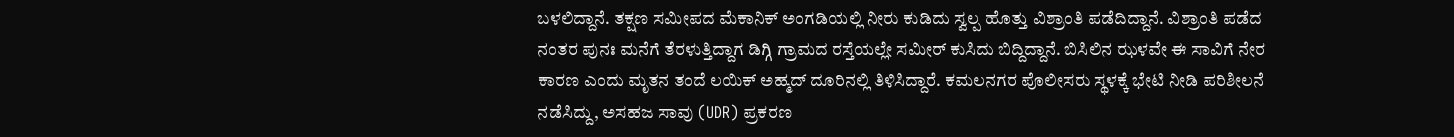ಬಳಲಿದ್ದಾನೆ. ತಕ್ಷಣ ಸಮೀಪದ ಮೆಕಾನಿಕ್ ಅಂಗಡಿಯಲ್ಲಿ ನೀರು ಕುಡಿದು ಸ್ವಲ್ಪ ಹೊತ್ತು ವಿಶ್ರಾಂತಿ ಪಡೆದಿದ್ದಾನೆ. ವಿಶ್ರಾಂತಿ ಪಡೆದ ನಂತರ ಪುನಃ ಮನೆಗೆ ತೆರಳುತ್ತಿದ್ದಾಗ ಡಿಗ್ಗಿ ಗ್ರಾಮದ ರಸ್ತೆಯಲ್ಲೇ ಸಮೀರ್ ಕುಸಿದು ಬಿದ್ದಿದ್ದಾನೆ. ಬಿಸಿಲಿನ ಝಳವೇ ಈ ಸಾವಿಗೆ ನೇರ ಕಾರಣ ಎಂದು ಮೃತನ ತಂದೆ ಲಯಿಕ್ ಅಹ್ಮದ್ ದೂರಿನಲ್ಲಿ ತಿಳಿಸಿದ್ದಾರೆ. ಕಮಲನಗರ ಪೊಲೀಸರು ಸ್ಥಳಕ್ಕೆ ಭೇಟಿ ನೀಡಿ ಪರಿಶೀಲನೆ ನಡೆಸಿದ್ದು, ಅಸಹಜ ಸಾವು (UDR) ಪ್ರಕರಣ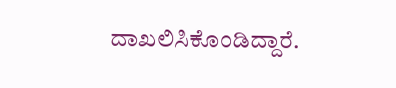ದಾಖಲಿಸಿಕೊಂಡಿದ್ದಾರೆ.